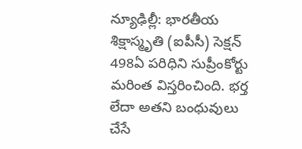న్యూఢిల్లీ: భారతీయ శిక్షాస్మృతి (ఐపీసీ) సెక్షన్ 498ఏ పరిధిని సుప్రీంకోర్టు మరింత విస్తరించింది. భర్త లేదా అతని బంధువులు చేసే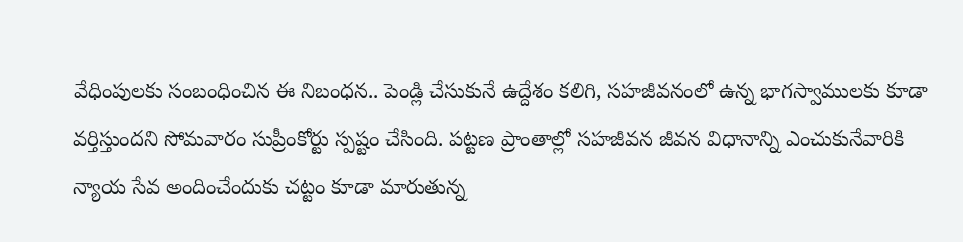వేధింపులకు సంబంధించిన ఈ నిబంధన.. పెండ్లి చేసుకునే ఉద్దేశం కలిగి, సహజీవనంలో ఉన్న భాగస్వాములకు కూడా వర్తిస్తుందని సోమవారం సుప్రీంకోర్టు స్పష్టం చేసింది. పట్టణ ప్రాంతాల్లో సహజీవన జీవన విధానాన్ని ఎంచుకునేవారికి న్యాయ సేవ అందించేందుకు చట్టం కూడా మారుతున్న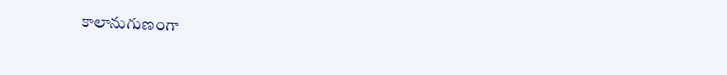కాలానుగుణంగా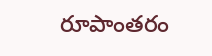రూపాంతరం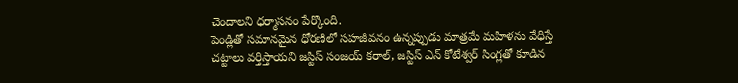చెందాలని ధర్మాసనం పేర్కొంది.
పెండ్లితో సమానమైన ధోరణిలో సహజీవనం ఉన్నప్పుడు మాత్రమే మహిళను వేధిస్తే చట్టాలు వర్తిస్తాయని జస్టిస్ సంజయ్ కరాల్, జస్టిస్ ఎన్ కోటేశ్వర్ సింగ్లతో కూడిన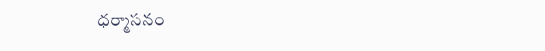ధర్మాసనం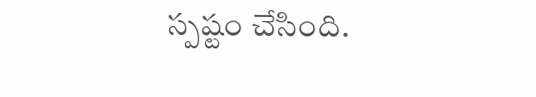స్పష్టం చేసింది.